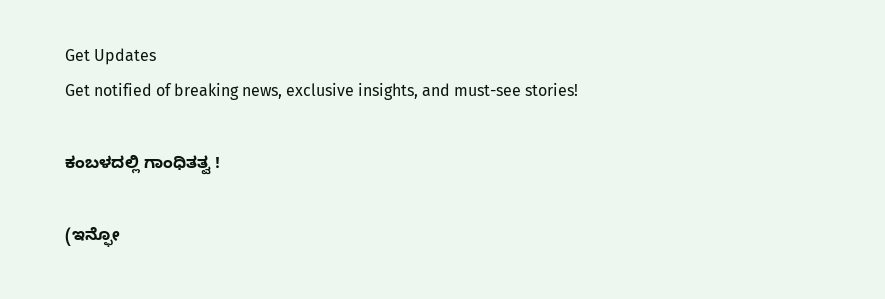Get Updates
Get notified of breaking news, exclusive insights, and must-see stories!

ಕಂಬಳದಲ್ಲಿ ಗಾಂಧಿತತ್ವ !

(ಇನ್ಫೋ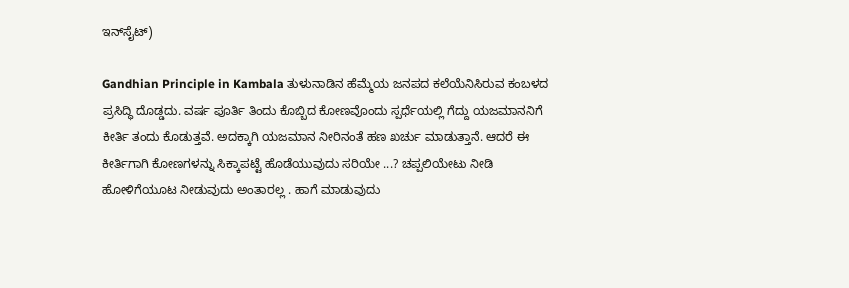ಇನ್‌ಸೈಟ್‌)

Gandhian Principle in Kambala ತುಳುನಾಡಿನ ಹೆಮ್ಮೆಯ ಜನಪದ ಕಲೆಯೆನಿಸಿರುವ ಕಂಬಳದ ಪ್ರಸಿದ್ಧಿ ದೊಡ್ಡದು. ವರ್ಷ ಪೂರ್ತಿ ತಿಂದು ಕೊಬ್ಬಿದ ಕೋಣವೊಂದು ಸ್ಪರ್ಧೆಯಲ್ಲಿ ಗೆದ್ದು ಯಜಮಾನನಿಗೆ ಕೀರ್ತಿ ತಂದು ಕೊಡುತ್ತವೆ. ಅದಕ್ಕಾಗಿ ಯಜಮಾನ ನೀರಿನಂತೆ ಹಣ ಖರ್ಚು ಮಾಡುತ್ತಾನೆ. ಆದರೆ ಈ ಕೀರ್ತಿಗಾಗಿ ಕೋಣಗಳನ್ನು ಸಿಕ್ಕಾಪಟ್ಟೆ ಹೊಡೆಯುವುದು ಸರಿಯೇ ...? ಚಪ್ಪಲಿಯೇಟು ನೀಡಿ ಹೋಳಿಗೆಯೂಟ ನೀಡುವುದು ಅಂತಾರಲ್ಲ . ಹಾಗೆ ಮಾಡುವುದು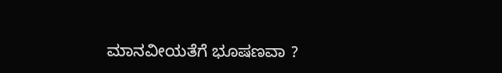ಮಾನವೀಯತೆಗೆ ಭೂಷಣವಾ ?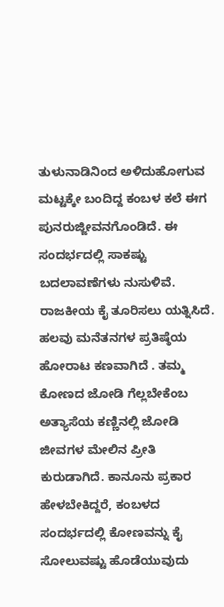ತುಳುನಾಡಿನಿಂದ ಅಳಿದುಹೋಗುವ ಮಟ್ಟಕ್ಕೇ ಬಂದಿದ್ದ ಕಂಬಳ ಕಲೆ ಈಗ ಪುನರುಜ್ಜೀವನಗೊಂಡಿದೆ. ಈ ಸಂದರ್ಭದಲ್ಲಿ ಸಾಕಷ್ಟು ಬದಲಾವಣೆಗಳು ನುಸುಳಿವೆ. ರಾಜಕೀಯ ಕೈ ತೂರಿಸಲು ಯತ್ನಿಸಿದೆ. ಹಲವು ಮನೆತನಗಳ ಪ್ರತಿಷ್ಠೆಯ ಹೋರಾಟ ಕಣವಾಗಿದೆ . ತಮ್ಮ ಕೋಣದ ಜೋಡಿ ಗೆಲ್ಲಬೇಕೆಂಬ ಅತ್ಯಾಸೆಯ ಕಣ್ಣಿನಲ್ಲಿ ಜೋಡಿ ಜೀವಗಳ ಮೇಲಿನ ಪ್ರೀತಿ ಕುರುಡಾಗಿದೆ. ಕಾನೂನು ಪ್ರಕಾರ ಹೇಳಬೇಕಿದ್ದರೆ, ಕಂಬಳದ ಸಂದರ್ಭದಲ್ಲಿ ಕೋಣವನ್ನು ಕೈ ಸೋಲುವಷ್ಟು ಹೊಡೆಯುವುದು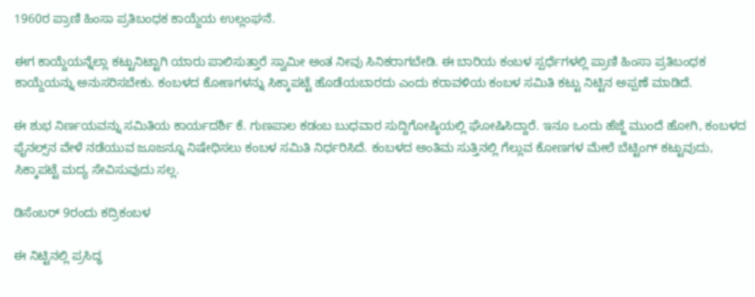1960ರ ಪ್ರಾಣಿ ಹಿಂಸಾ ಪ್ರತಿಬಂಧಕ ಕಾಯ್ದೆಯ ಉಲ್ಲಂಘನೆ.

ಈಗ ಕಾಯ್ದೆಯನ್ನೆಲ್ಲಾ ಕಟ್ಟುನಿಟ್ಟಾಗಿ ಯಾರು ಪಾಲಿಸುತ್ತಾರೆ ಸ್ವಾಮೀ ಅಂತ ನೀವು ಸಿನಿಕರಾಗಬೇಡಿ. ಈ ಬಾರಿಯ ಕಂಬಳ ಸ್ಪರ್ಧೆಗಳಲ್ಲಿ ಪ್ರಾಣಿ ಹಿಂಸಾ ಪ್ರತಿಬಂಧಕ ಕಾಯ್ದೆಯನ್ನು ಅನುಸರಿಸಬೇಕು. ಕಂಬಳದ ಕೋಣಗಳನ್ನು ಸಿಕ್ಕಾಪಟ್ಟೆ ಹೊಡೆಯಬಾರದು ಎಂದು ಕರಾವಳಿಯ ಕಂಬಳ ಸಮಿತಿ ಕಟ್ಟು ನಿಟ್ಟಿನ ಅಪ್ಪಣೆ ಮಾಡಿದೆ.

ಈ ಶುಭ ನಿರ್ಣಯವನ್ನು ಸಮಿತಿಯ ಕಾರ್ಯದರ್ಶಿ ಕೆ. ಗುಣಪಾಲ ಕಡಂಬ ಬುಧವಾರ ಸುದ್ದಿಗೋಷ್ಠಿಯಲ್ಲಿ ಘೋಷಿಸಿದ್ದಾರೆ. ಇನೂ ಒಂದು ಹೆಜ್ಜೆ ಮುಂದೆ ಹೋಗಿ, ಕಂಬಳದ ಫೈನಲ್ಸ್‌ನ ವೇಳೆ ನಡೆಯುವ ಜೂಜನ್ನೂ ನಿಷೇಧಿಸಲು ಕಂಬಳ ಸಮಿತಿ ನಿರ್ಧರಿಸಿದೆ. ಕಂಬಳದ ಅಂತಿಮ ಸುತ್ತಿನಲ್ಲಿ ಗೆಲ್ಲುವ ಕೋಣಗಳ ಮೇಲೆ ಬೆಟ್ಟಿಂಗ್‌ ಕಟ್ಟುವುದು, ಸಿಕ್ಕಾಪಟ್ಟೆ ಮದ್ಯ ಸೇವಿಸುವುದು ಸಲ್ಲ.

ಡಿಸೆಂಬರ್‌ 9ರಂದು ಕದ್ರಿಕಂಬಳ

ಈ ನಿಟ್ಟಿನಲ್ಲಿ ಪ್ರಸಿದ್ಧ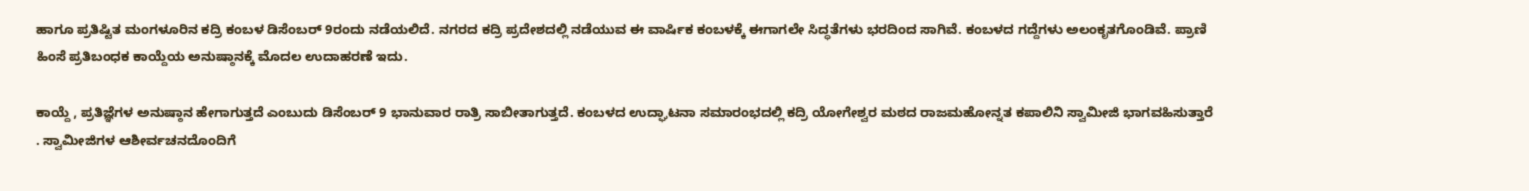ಹಾಗೂ ಪ್ರತಿಷ್ಟಿತ ಮಂಗಳೂರಿನ ಕದ್ರಿ ಕಂಬಳ ಡಿಸೆಂಬರ್‌ 9ರಂದು ನಡೆಯಲಿದೆ. ನಗರದ ಕದ್ರಿ ಪ್ರದೇಶದಲ್ಲಿ ನಡೆಯುವ ಈ ವಾರ್ಷಿಕ ಕಂಬಳಕ್ಕೆ ಈಗಾಗಲೇ ಸಿದ್ಧತೆಗಳು ಭರದಿಂದ ಸಾಗಿವೆ. ಕಂಬಳದ ಗದ್ದೆಗಳು ಅಲಂಕೃತಗೊಂಡಿವೆ. ಪ್ರಾಣಿ ಹಿಂಸೆ ಪ್ರತಿಬಂಧಕ ಕಾಯ್ದೆಯ ಅನುಷ್ಠಾನಕ್ಕೆ ಮೊದಲ ಉದಾಹರಣೆ ಇದು.

ಕಾಯ್ದೆ , ಪ್ರತಿಜ್ಞೆಗಳ ಅನುಷ್ಠಾನ ಹೇಗಾಗುತ್ತದೆ ಎಂಬುದು ಡಿಸೆಂಬರ್‌ 9 ಭಾನುವಾರ ರಾತ್ರಿ ಸಾಬೀತಾಗುತ್ತದೆ. ಕಂಬಳದ ಉದ್ಘಾಟನಾ ಸಮಾರಂಭದಲ್ಲಿ ಕದ್ರಿ ಯೋಗೇಶ್ವರ ಮಠದ ರಾಜಮಹೋನ್ನತ ಕಪಾಲಿನಿ ಸ್ವಾಮೀಜಿ ಭಾಗವಹಿಸುತ್ತಾರೆ . ಸ್ವಾಮೀಜಿಗಳ ಆಶೀರ್ವಚನದೊಂದಿಗೆ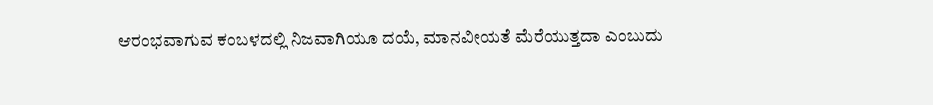ಆರಂಭವಾಗುವ ಕಂಬಳದಲ್ಲಿ ನಿಜವಾಗಿಯೂ ದಯೆ, ಮಾನವೀಯತೆ ಮೆರೆಯುತ್ತದಾ ಎಂಬುದು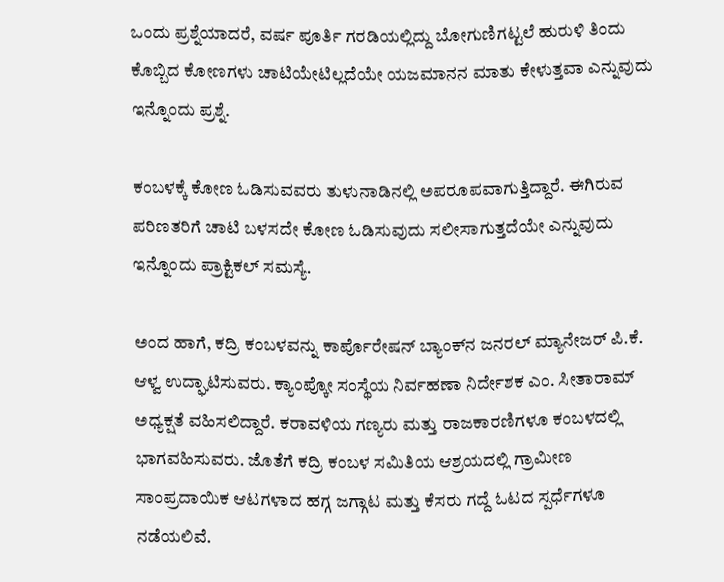ಒಂದು ಪ್ರಶ್ನೆಯಾದರೆ, ವರ್ಷ ಪೂರ್ತಿ ಗರಡಿಯಲ್ಲಿದ್ದು ಬೋಗುಣಿಗಟ್ಟಲೆ ಹುರುಳಿ ತಿಂದು ಕೊಬ್ಬಿದ ಕೋಣಗಳು ಚಾಟಿಯೇಟಿಲ್ಲದೆಯೇ ಯಜಮಾನನ ಮಾತು ಕೇಳುತ್ತವಾ ಎನ್ನುವುದು ಇನ್ನೊಂದು ಪ್ರಶ್ನೆ.

ಕಂಬಳಕ್ಕೆ ಕೋಣ ಓಡಿಸುವವರು ತುಳುನಾಡಿನಲ್ಲಿ ಅಪರೂಪವಾಗುತ್ತಿದ್ದಾರೆ. ಈಗಿರುವ ಪರಿಣತರಿಗೆ ಚಾಟಿ ಬಳಸದೇ ಕೋಣ ಓಡಿಸುವುದು ಸಲೀಸಾಗುತ್ತದೆಯೇ ಎನ್ನುವುದು ಇನ್ನೊಂದು ಪ್ರಾಕ್ಟಿಕಲ್‌ ಸಮಸ್ಯೆ.

ಅಂದ ಹಾಗೆ, ಕದ್ರಿ ಕಂಬಳವನ್ನು ಕಾರ್ಪೊರೇಷನ್‌ ಬ್ಯಾಂಕ್‌ನ ಜನರಲ್‌ ಮ್ಯಾನೇಜರ್‌ ಪಿ.ಕೆ. ಆಳ್ವ ಉದ್ಘಾಟಿಸುವರು. ಕ್ಯಾಂಪ್ಕೋ ಸಂಸ್ಥೆಯ ನಿರ್ವಹಣಾ ನಿರ್ದೇಶಕ ಎಂ. ಸೀತಾರಾಮ್‌ ಅಧ್ಯಕ್ಷತೆ ವಹಿಸಲಿದ್ದಾರೆ. ಕರಾವಳಿಯ ಗಣ್ಯರು ಮತ್ತು ರಾಜಕಾರಣಿಗಳೂ ಕಂಬಳದಲ್ಲಿ ಭಾಗವಹಿಸುವರು. ಜೊತೆಗೆ ಕದ್ರಿ ಕಂಬಳ ಸಮಿತಿಯ ಆಶ್ರಯದಲ್ಲಿ ಗ್ರಾಮೀಣ ಸಾಂಪ್ರದಾಯಿಕ ಆಟಗಳಾದ ಹಗ್ಗ ಜಗ್ಗಾಟ ಮತ್ತು ಕೆಸರು ಗದ್ದೆ ಓಟದ ಸ್ಪರ್ಧೆಗಳೂ ನಡೆಯಲಿವೆ.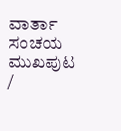ವಾರ್ತಾ ಸಂಚಯ
ಮುಖಪುಟ /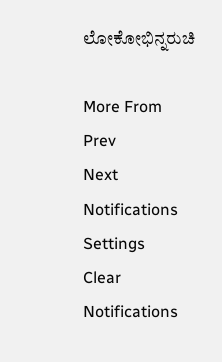ಲೋಕೋಭಿನ್ನರುಚಿ

More From
Prev
Next
Notifications
Settings
Clear Notifications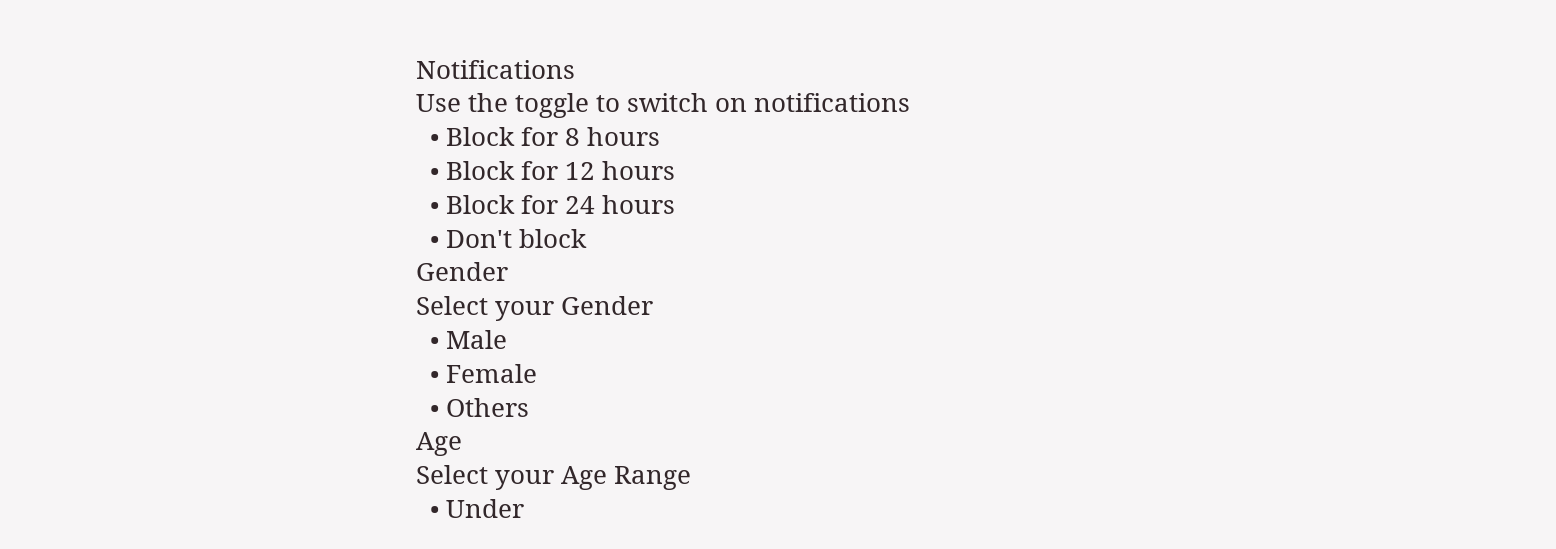Notifications
Use the toggle to switch on notifications
  • Block for 8 hours
  • Block for 12 hours
  • Block for 24 hours
  • Don't block
Gender
Select your Gender
  • Male
  • Female
  • Others
Age
Select your Age Range
  • Under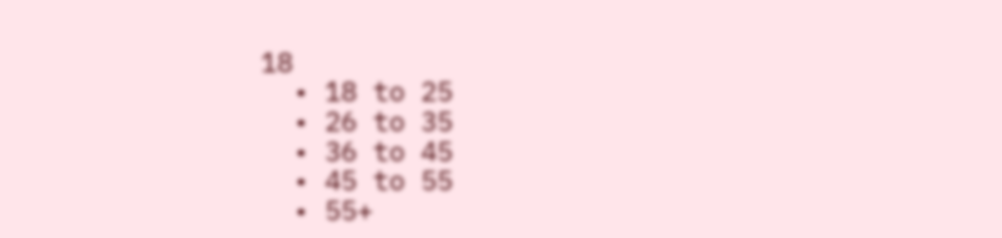18
  • 18 to 25
  • 26 to 35
  • 36 to 45
  • 45 to 55
  • 55+